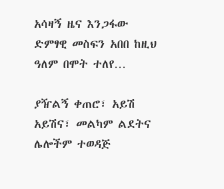አሳዛኝ ዜና እንጋፋው ድምፃዊ መስፍን አበበ ከዚህ ዓለም በሞት ተለየ…

ያዥልኝ ቀጠሮ፣ አይሽ አይሽና፣ መልካም ልደትና ሌሎችም ተወዳጅ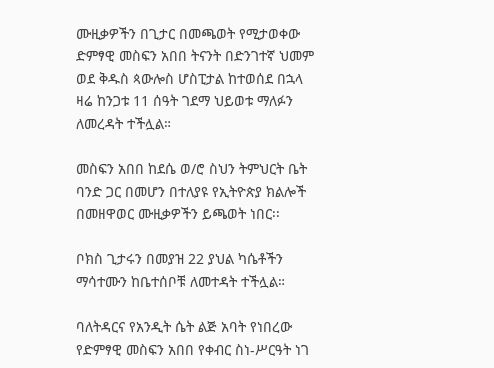ሙዚቃዎችን በጊታር በመጫወት የሚታወቀው ድምፃዊ መስፍን አበበ ትናንት በድንገተኛ ህመም ወደ ቅዱስ ጳውሎስ ሆስፒታል ከተወሰደ በኋላ ዛሬ ከንጋቱ 11 ሰዓት ገደማ ህይወቱ ማለፉን ለመረዳት ተችሏል።

መስፍን አበበ ከደሴ ወ/ሮ ስህን ትምህርት ቤት ባንድ ጋር በመሆን በተለያዩ የኢትዮጵያ ክልሎች በመዘዋወር ሙዚቃዎችን ይጫወት ነበር፡፡

ቦክስ ጊታሩን በመያዝ 22 ያህል ካሴቶችን ማሳተሙን ከቤተሰቦቹ ለመተዳት ተችሏል።

ባለትዳርና የአንዲት ሴት ልጅ አባት የነበረው የድምፃዊ መስፍን አበበ የቀብር ስነ-ሥርዓት ነገ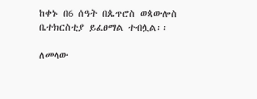ከቀኑ በ6 ሰዓት በጴጥሮስ ወጳውሎስ ቤተክርስቲያ ይፈፀማል ተብሏል፡፡

ለመላው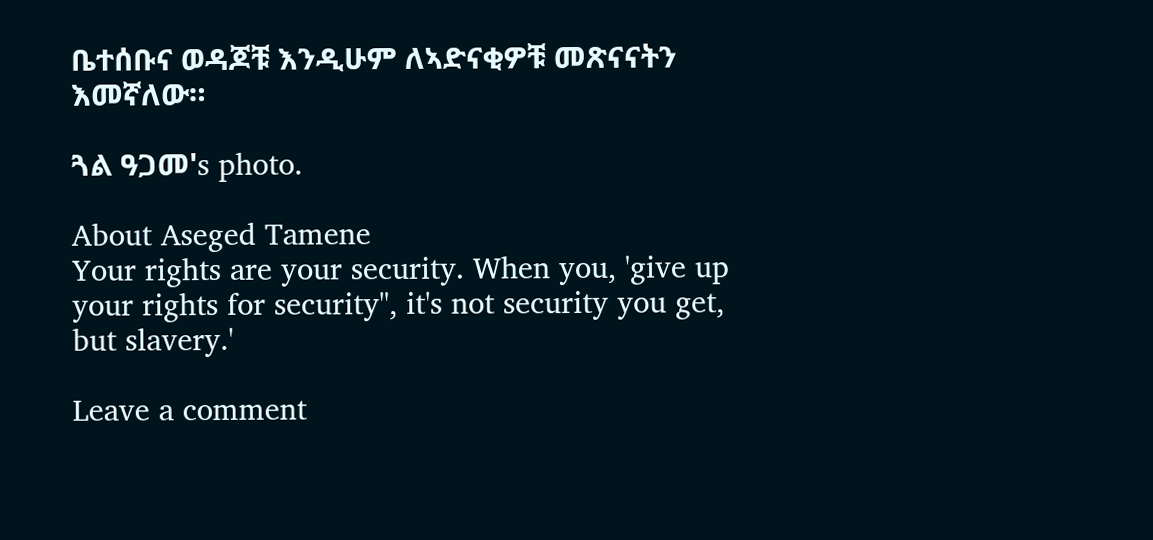ቤተሰቡና ወዳጆቹ እንዲሁም ለኣድናቂዎቹ መጽናናትን እመኛለው።

ጓል ዓጋመ's photo.

About Aseged Tamene
Your rights are your security. When you, 'give up your rights for security", it's not security you get, but slavery.'

Leave a comment